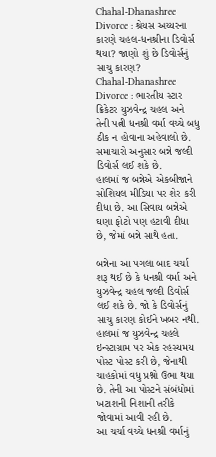Chahal-Dhanashree Divorce : શ્રેયસ અય્યરના કારણે ચહલ-ધનશ્રીના ડિવોર્સ થયા? જાણો શું છે ડિવોર્સનું સાચુ કારણ?
Chahal-Dhanashree Divorce : ભારતીય સ્ટાર ક્રિકેટર યુઝવેન્દ્ર ચહલ અને તેની પત્ની ધનશ્રી વર્મા વચ્ચે બધુ ઠીક ન હોવાના અહેવાલો છે. સમાચારો અનુસાર બન્ને જલ્દી ડિવોર્સ લઈ શકે છે.
હાલમાં જ બન્નેએ એકબીજાને સોશિયલ મીડિયા પર શેર કરી દીધા છે. આ સિવાય બન્નેએ ઘણા ફોટો પણ હટાવી દીધા છે, જેમાં બન્ને સાથે હતા.

બન્નેના આ પગલા બાદ ચર્ચા શરૂ થઈ છે કે ધનશ્રી વર્મા અને યુઝવેન્દ્ર ચહલ જલ્દી ડિવોર્સ લઈ શકે છે. જો કે ડિવોર્સનું સાચુ કારણ કોઈને ખબર નથી.
હાલમાં જ યુઝવેન્દ્ર ચહલે ઇન્સ્ટાગ્રામ પર એક રહસ્યમય પોસ્ટ પોસ્ટ કરી છે, જેનાથી ચાહકોમાં વધુ પ્રશ્નો ઉભા થયા છે. તેની આ પોસ્ટને સંબંધોમાં ખટાશની નિશાની તરીકે જોવામાં આવી રહી છે.
આ ચર્ચા વચ્ચે ધનશ્રી વર્માનું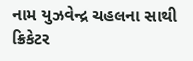નામ યુઝવેન્દ્ર ચહલના સાથી ક્રિકેટર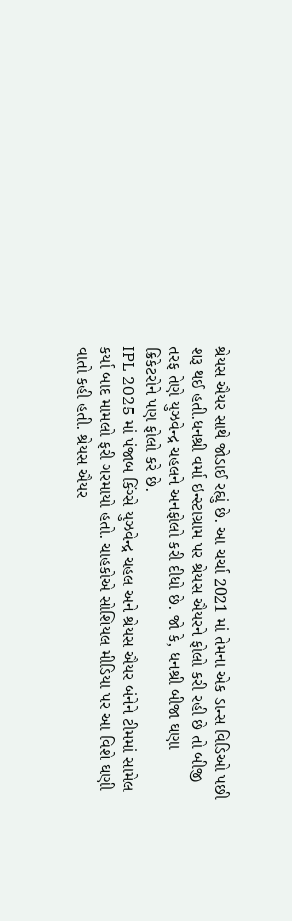શ્રેયસ ઐયર સાથે જોડાઈ રહ્યું છે. આ ચર્ચા 2021 માં તેમના એક ડાન્સ વિડિઓ પછી શરૂ થઈ હતી.ધનશ્રી વર્મા ઇન્સ્ટાગ્રામ પર શ્રેયસ ઐયરને ફોલો કરી રહી છે તો બીજી તરફ તેણે યુઝવેન્દ્ર ચહલને અનફોલો કરી દીધો છે. જો કે, ધનશ્રી બીજા ઘણા ક્રિકેટરોને પણ ફોલો કરે છે.
IPL 2025 માં પંજાબ કિંગ્સે યુઝવેન્દ્ર ચહલ અને શ્રેયસ ઐયર બંનેને ટીમમાં સામેલ કર્યા બાદ મામલો ફરી ગરમાયો હતો. ચાહકોએ સોશિયલ મીડિયા પર આ વિશે ઘણી વાતો કહી હતી. શ્રેયસ ઐયર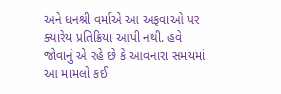અને ધનશ્રી વર્માએ આ અફવાઓ પર ક્યારેય પ્રતિક્રિયા આપી નથી. હવે જોવાનું એ રહે છે કે આવનારા સમયમાં આ મામલો કઈ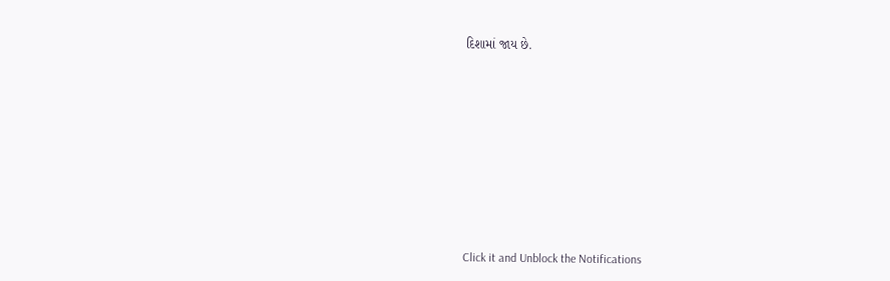દિશામાં જાય છે.












Click it and Unblock the Notifications